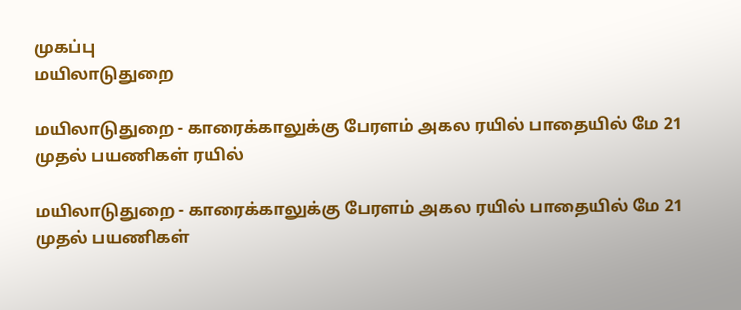முகப்பு
மயிலாடுதுறை

மயிலாடுதுறை - காரைக்காலுக்கு பேரளம் அகல ரயில் பாதையில் மே 21 முதல் பயணிகள் ரயில்

மயிலாடுதுறை - காரைக்காலுக்கு பேரளம் அகல ரயில் பாதையில் மே 21 முதல் பயணிகள்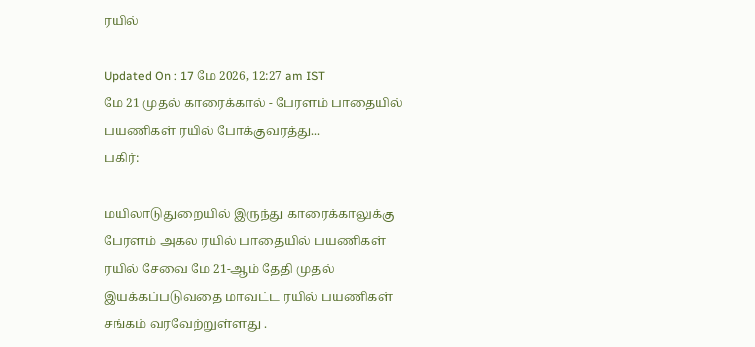ரயில்

Updated On : 17 மே 2026, 12:27 am IST
மே 21 முதல் காரைக்கால் - பேரளம் பாதையில் பயணிகள் ரயில் போக்குவரத்து...
பகிர்:

மயிலாடுதுறையில் இருந்து காரைக்காலுக்கு பேரளம் அகல ரயில் பாதையில் பயணிகள் ரயில் சேவை மே 21-ஆம் தேதி முதல் இயக்கப்படுவதை மாவட்ட ரயில் பயணிகள் சங்கம் வரவேற்றுள்ளது .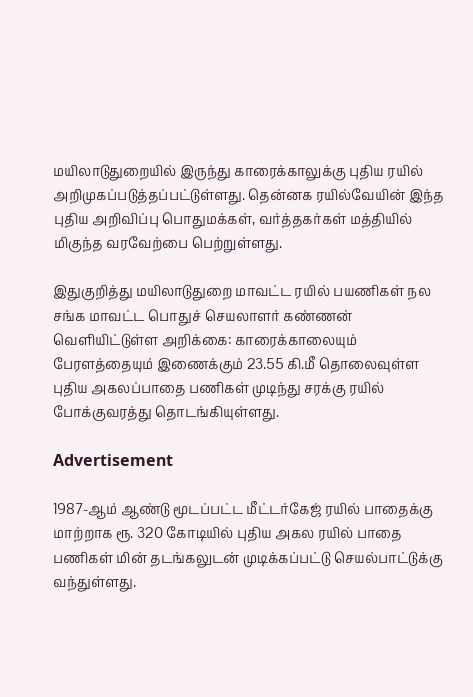மயிலாடுதுறையில் இருந்து காரைக்காலுக்கு புதிய ரயில் அறிமுகப்படுத்தப்பட்டுள்ளது. தென்னக ரயில்வேயின் இந்த புதிய அறிவிப்பு பொதுமக்கள், வர்த்தகர்கள் மத்தியில் மிகுந்த வரவேற்பை பெற்றுள்ளது.

இதுகுறித்து மயிலாடுதுறை மாவட்ட ரயில் பயணிகள் நல சங்க மாவட்ட பொதுச் செயலாளர் கண்ணன் வெளியிட்டுள்ள அறிக்கை: காரைக்காலையும் பேரளத்தையும் இணைக்கும் 23.55 கி.மீ தொலைவுள்ள புதிய அகலப்பாதை பணிகள் முடிந்து சரக்கு ரயில் போக்குவரத்து தொடங்கியுள்ளது.

Advertisement

1987-ஆம் ஆண்டு மூடப்பட்ட மீட்டர்கேஜ் ரயில் பாதைக்கு மாற்றாக ரூ. 320 கோடியில் புதிய அகல ரயில் பாதை பணிகள் மின் தடங்கலுடன் முடிக்கப்பட்டு செயல்பாட்டுக்கு வந்துள்ளது.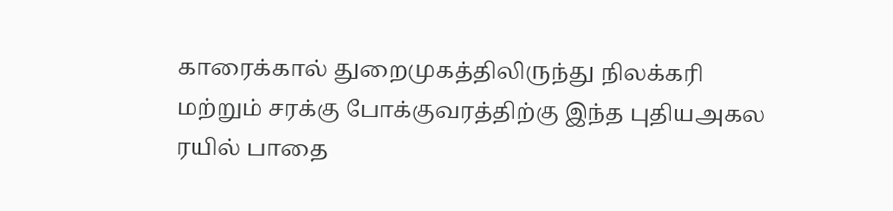காரைக்கால் துறைமுகத்திலிருந்து நிலக்கரி மற்றும் சரக்கு போக்குவரத்திற்கு இந்த புதியஅகல ரயில் பாதை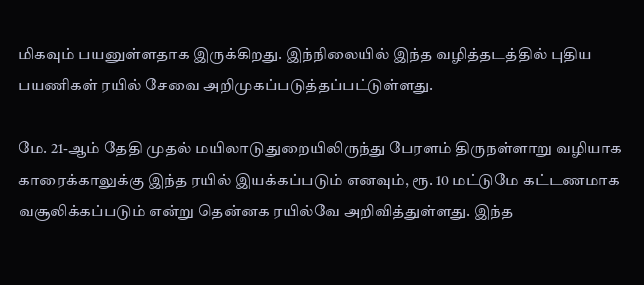மிகவும் பயனுள்ளதாக இருக்கிறது. இந்நிலையில் இந்த வழித்தடத்தில் புதிய பயணிகள் ரயில் சேவை அறிமுகப்படுத்தப்பட்டுள்ளது.

மே. 21-ஆம் தேதி முதல் மயிலாடுதுறையிலிருந்து பேரளம் திருநள்ளாறு வழியாக காரைக்காலுக்கு இந்த ரயில் இயக்கப்படும் எனவும், ரூ. 10 மட்டுமே கட்டணமாக வசூலிக்கப்படும் என்று தென்னக ரயில்வே அறிவித்துள்ளது. இந்த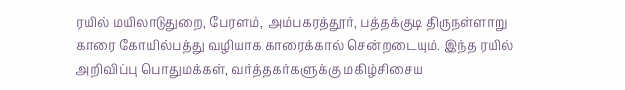ரயில் மயிலாடுதுறை, பேரளம், அம்பகரத்தூர், பத்தக்குடி திருநள்ளாறு காரை கோயில்பத்து வழியாக காரைக்கால் சென்றடையும். இந்த ரயில் அறிவிப்பு பொதுமக்கள், வர்த்தகர்களுக்கு மகிழ்சிசைய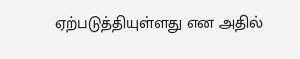ஏற்படுத்தியுள்ளது என அதில்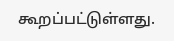கூறப்பட்டுள்ளது.